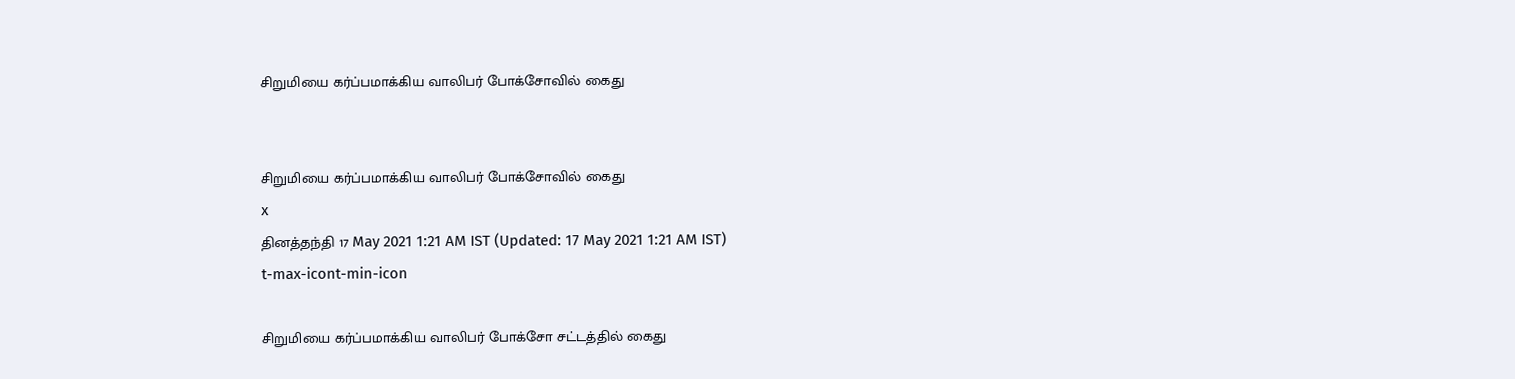சிறுமியை கர்ப்பமாக்கிய வாலிபர் போக்சோவில் கைது


சிறுமியை கர்ப்பமாக்கிய வாலிபர் போக்சோவில் கைது
x
தினத்தந்தி 17 May 2021 1:21 AM IST (Updated: 17 May 2021 1:21 AM IST)
t-max-icont-min-icon

சிறுமியை கர்ப்பமாக்கிய வாலிபர் போக்சோ சட்டத்தில் கைது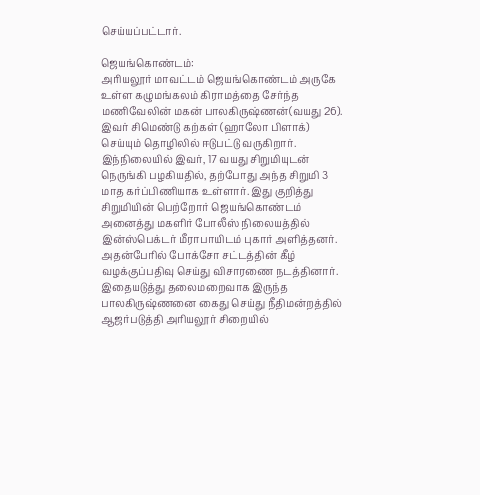செய்யப்பட்டார்.

ஜெயங்கொண்டம்:
அரியலூர் மாவட்டம் ஜெயங்கொண்டம் அருகே உள்ள கழுமங்கலம் கிராமத்தை சேர்ந்த மணிவேலின் மகன் பாலகிருஷ்ணன்(வயது 26). இவர் சிமெண்டு கற்கள் (ஹாலோ பிளாக்) செய்யும் தொழிலில் ஈடுபட்டு வருகிறார். இந்நிலையில் இவர், 17 வயது சிறுமியுடன் நெருங்கி பழகியதில், தற்போது அந்த சிறுமி 3 மாத கர்ப்பிணியாக உள்ளார். இது குறித்து சிறுமியின் பெற்றோர் ஜெயங்கொண்டம் அனைத்து மகளிர் போலீஸ் நிலையத்தில் இன்ஸ்பெக்டர் மீராபாயிடம் புகார் அளித்தனர். அதன்பேரில் போக்சோ சட்டத்தின் கீழ் வழக்குப்பதிவு செய்து விசாரணை நடத்தினார். இதையடுத்து தலைமறைவாக இருந்த பாலகிருஷ்ணனை கைது செய்து நீதிமன்றத்தில் ஆஜர்படுத்தி அரியலூர் சிறையில்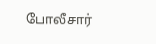போலீசார்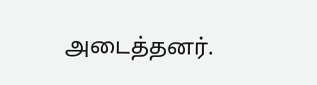அடைத்தனர்.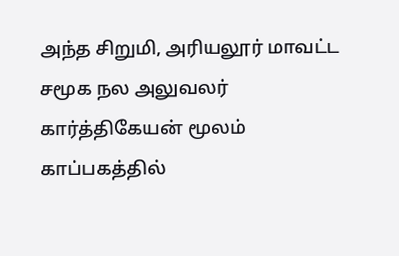அந்த சிறுமி, அரியலூர் மாவட்ட சமூக நல அலுவலர் கார்த்திகேயன் மூலம் காப்பகத்தில்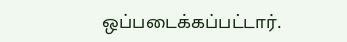ஒப்படைக்கப்பட்டார்.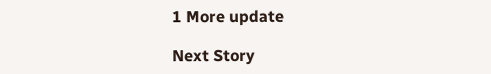1 More update

Next Story